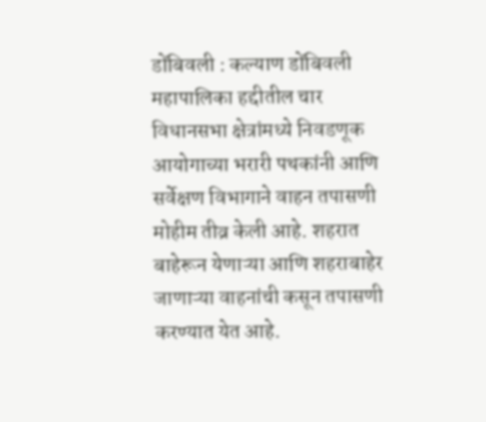डोंबिवली : कल्याण डोंबिवली महापालिका हद्दीतील चार विधानसभा क्षेत्रांमध्ये निवडणूक आयोगाच्या भरारी पथकांनी आणि सर्वेक्षण विभागाने वाहन तपासणी मोहीम तीव्र केली आहे. शहरात बाहेरून येणाऱ्या आणि शहराबाहेर जाणाऱ्या वाहनांची कसून तपासणी करण्यात येत आहे.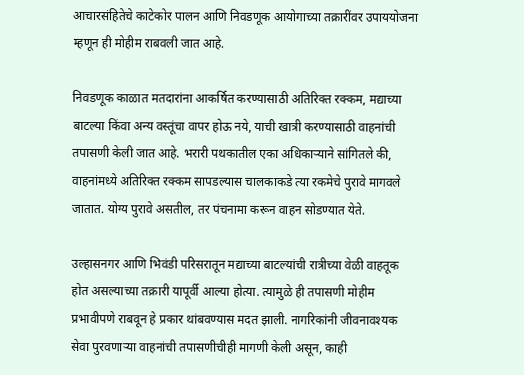आचारसंहितेचे काटेकोर पालन आणि निवडणूक आयोगाच्या तक्रारींवर उपाययोजना म्हणून ही मोहीम राबवली जात आहे.

निवडणूक काळात मतदारांना आकर्षित करण्यासाठी अतिरिक्त रक्कम, मद्याच्या बाटल्या किंवा अन्य वस्तूंचा वापर होऊ नये, याची खात्री करण्यासाठी वाहनांची तपासणी केली जात आहे. भरारी पथकातील एका अधिकाऱ्याने सांगितले की, वाहनांमध्ये अतिरिक्त रक्कम सापडल्यास चालकाकडे त्या रकमेचे पुरावे मागवले जातात. योग्य पुरावे असतील, तर पंचनामा करून वाहन सोडण्यात येते.

उल्हासनगर आणि भिवंडी परिसरातून मद्याच्या बाटल्यांची रात्रीच्या वेळी वाहतूक होत असल्याच्या तक्रारी यापूर्वी आल्या होत्या. त्यामुळे ही तपासणी मोहीम प्रभावीपणे राबवून हे प्रकार थांबवण्यास मदत झाली. नागरिकांनी जीवनावश्यक सेवा पुरवणाऱ्या वाहनांची तपासणीचीही मागणी केली असून, काही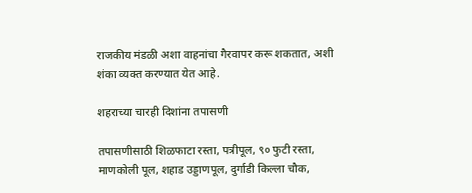राजकीय मंडळी अशा वाहनांचा गैरवापर करू शकतात, अशी शंका व्यक्त करण्यात येत आहे.

शहराच्या चारही दिशांना तपासणी

तपासणीसाठी शिळफाटा रस्ता, पत्रीपूल, ९० फुटी रस्ता, माणकोली पूल, शहाड उड्डाणपूल, दुर्गाडी किल्ला चौक,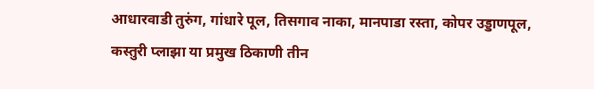आधारवाडी तुरुंग, गांधारे पूल, तिसगाव नाका, मानपाडा रस्ता, कोपर उड्डाणपूल, कस्तुरी प्लाझा या प्रमुख ठिकाणी तीन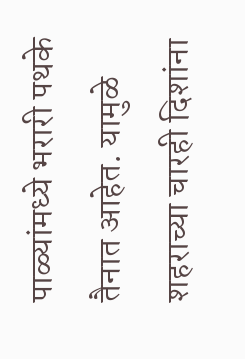पाळ्यांमध्ये भरारी पथके तैनात आहेत. यामुळे शहराच्या चारही दिशांना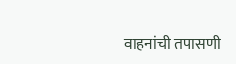वाहनांची तपासणी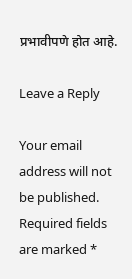प्रभावीपणे होत आहे.

Leave a Reply

Your email address will not be published. Required fields are marked *